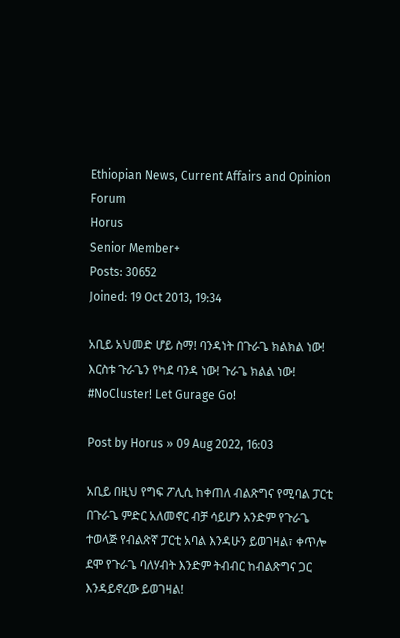Ethiopian News, Current Affairs and Opinion Forum
Horus
Senior Member+
Posts: 30652
Joined: 19 Oct 2013, 19:34

አቢይ አህመድ ሆይ ስማ! ባንዳነት በጉራጌ ክልክል ነው! እርስቱ ጉራጌን የካደ ባንዳ ነው! ጉራጌ ክልል ነው! #NoCluster! Let Gurage Go!

Post by Horus » 09 Aug 2022, 16:03

አቢይ በዚህ የግፍ ፖሊሲ ከቀጠለ ብልጽግና የሚባል ፓርቲ በጉራጌ ምድር አለመኖር ብቻ ሳይሆን አንድም የጉራጌ ተወላጅ የብልጽኛ ፓርቲ አባል እንዳሁን ይወገዛል፣ ቀጥሎ ደሞ የጉራጌ ባለሃብት እንድም ትብብር ከብልጽግና ጋር እንዳይኖረው ይወገዛል!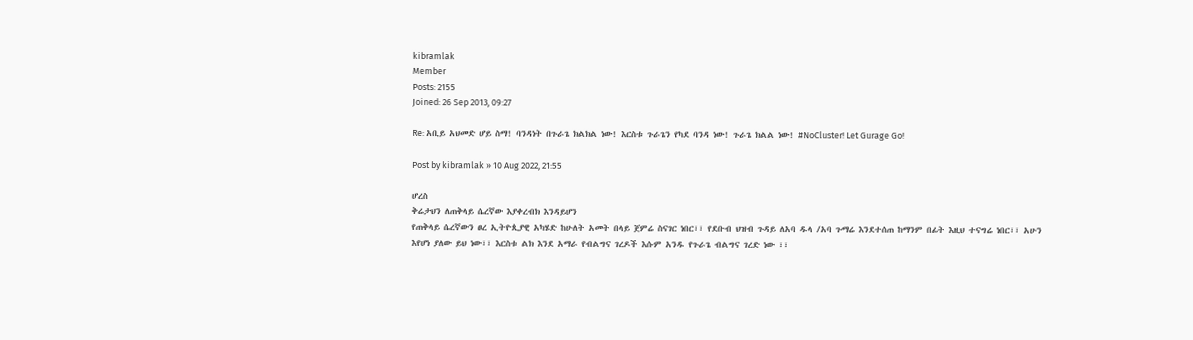kibramlak
Member
Posts: 2155
Joined: 26 Sep 2013, 09:27

Re: አቢይ አህመድ ሆይ ስማ! ባንዳነት በጉራጌ ክልክል ነው! እርስቱ ጉራጌን የካደ ባንዳ ነው! ጉራጌ ክልል ነው! #NoCluster! Let Gurage Go!

Post by kibramlak » 10 Aug 2022, 21:55

ሆረስ
ቅሬታህን ለጠቅላይ ሴረኛው እያቀረብክ እንዳይሆን
የጠቅላይ ሴረኛውን ፀረ ኢትዮጲያዊ አካሄድ ከሁለት አመት በላይ ጀምሬ ስናገር ነበር፣፣ የደቡብ ህዝብ ጉዳይ ለአባ ዱላ /አባ ጉማሬ እንደተሰጠ ከማንም በፊት እዚህ ተናግሬ ነበር፣፣ አሁን እየሆነ ያለው ይህ ነው፣፣ እርስቱ ልክ እንደ አማራ የብልግና ገረዶች እሱም አንዱ የጉራጌ ብልግና ገረድ ነው ፣፣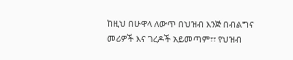ከዚህ በሁዋላ ለውጥ በህዝብ እንጅ በብልግና መሪዎች እና ገረዶች አይመጣም፣፣ የህዝብ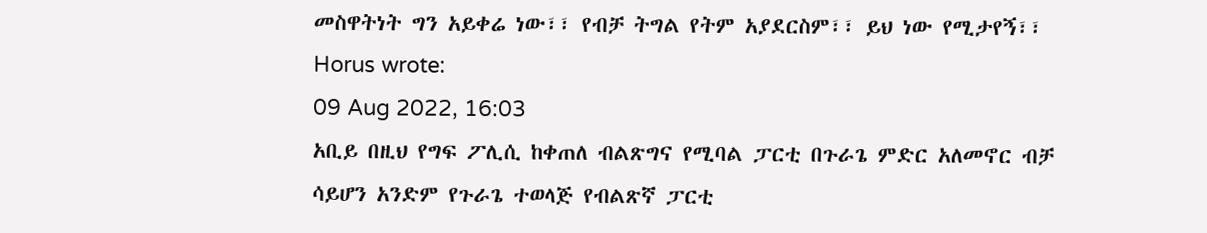መስዋትነት ግን አይቀሬ ነው፣፣ የብቻ ትግል የትም አያደርስም፣፣ ይህ ነው የሚታየኝ፣፣
Horus wrote:
09 Aug 2022, 16:03
አቢይ በዚህ የግፍ ፖሊሲ ከቀጠለ ብልጽግና የሚባል ፓርቲ በጉራጌ ምድር አለመኖር ብቻ ሳይሆን አንድም የጉራጌ ተወላጅ የብልጽኛ ፓርቲ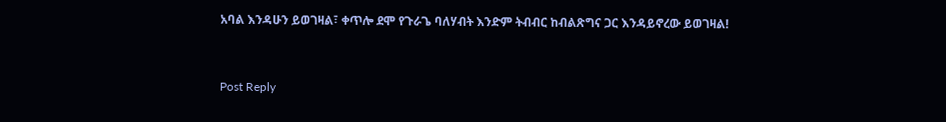አባል እንዳሁን ይወገዛል፣ ቀጥሎ ደሞ የጉራጌ ባለሃብት እንድም ትብብር ከብልጽግና ጋር እንዳይኖረው ይወገዛል!


Post Reply